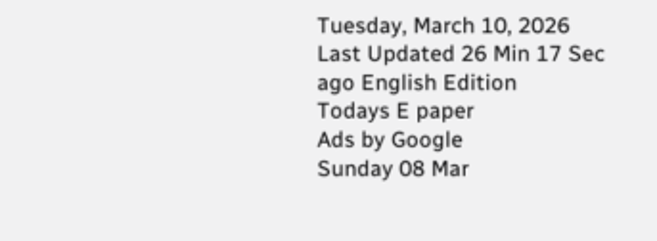Tuesday, March 10, 2026 Last Updated 26 Min 17 Sec ago English Edition
Todays E paper
Ads by Google
Sunday 08 Mar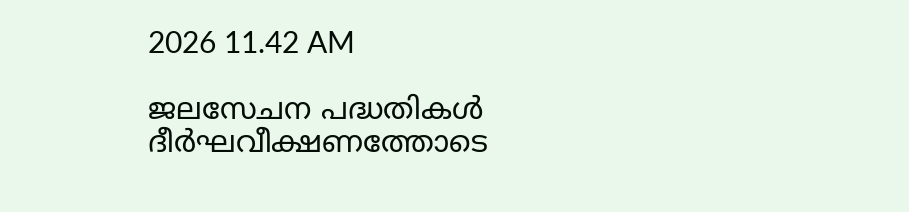2026 11.42 AM

ജലസേചന പദ്ധതികള്‍ ദീര്‍ഘവീക്ഷണത്തോടെ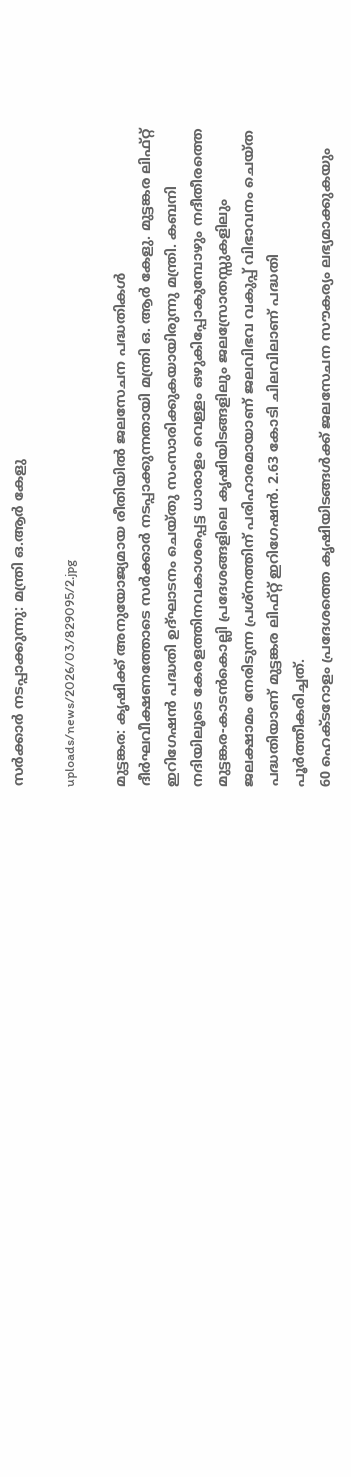സര്‍ക്കാര്‍ നടപ്പാക്കുന്നു: മന്ത്രി ഒ.ആര്‍ കേളു

uploads/news/2026/03/829095/2.jpg

മുട്ടങ്കര: കൃഷിക്ക്‌ അനുയോജ്യമായ രീതിയില്‍ ജലസേചന പദ്ധതികള്‍ ദീര്‍ഘവീക്ഷണത്തോടെ സര്‍ക്കാര്‍ നടപ്പാക്കുന്നതായി മന്ത്രി ഒ. ആര്‍ കേളു. മുട്ടങ്കര ലിഫ്‌റ്റ് ഇറിഗേഷന്‍ പദ്ധതി ഉദ്‌ഘാടനം ചെയ്‌തു സംസാരിക്കുകയായിരുന്നു മന്ത്രി. കബനി നദിയിലൂടെ കേരളത്തിനവകാശപ്പെട്ട ധാരാളം വെള്ളം ഒഴുകിപ്പോകുമ്പോഴും നദീതീരത്തെ മുട്ടങ്കര-കാടന്‍കൊല്ലി പ്രദേശങ്ങളിലെ കൃഷിയിടങ്ങളിലും ജലസ്രോതസ്സുകളിലും ജലക്ഷാമം നേരിടുന്ന പ്രശ്‌നത്തിന്‌ പരിഹാരമായാണ്‌ ജലവിഭവ വകുപ്പ്‌ വിഭാവനം ചെയ്‌ത പദ്ധതിയാണ്‌ മുട്ടങ്കര ലിഫ്‌റ്റ് ഇറിഗേഷന്‍. 2.63 കോടി ചിലവിലാണ്‌ പദ്ധതി പൂര്‍ത്തീകരിച്ചത്‌.
60 ഹെക്‌ടറോളം പ്രദേശത്തെ കൃഷിയിടങ്ങള്‍ക്ക്‌ ജലസേചന സൗകര്യം ലഭ്യമാക്കുകയും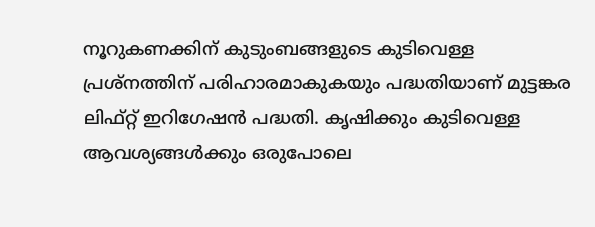നൂറുകണക്കിന്‌ കുടുംബങ്ങളുടെ കുടിവെള്ള പ്രശ്‌നത്തിന്‌ പരിഹാരമാകുകയും പദ്ധതിയാണ്‌ മുട്ടങ്കര ലിഫ്‌റ്റ് ഇറിഗേഷന്‍ പദ്ധതി. കൃഷിക്കും കുടിവെള്ള ആവശ്യങ്ങള്‍ക്കും ഒരുപോലെ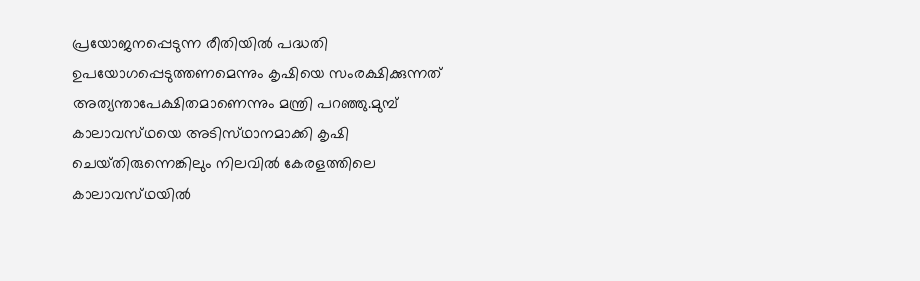പ്രയോജനപ്പെടുന്ന രീതിയില്‍ പദ്ധതി ഉപയോഗപ്പെടുത്തണമെന്നും കൃഷിയെ സംരക്ഷിക്കുന്നത്‌ അത്യന്താപേക്ഷിതമാണെന്നും മന്ത്രി പറഞ്ഞു.മുമ്പ്‌ കാലാവസ്‌ഥയെ അടിസ്‌ഥാനമാക്കി കൃഷി ചെയ്‌തിരുന്നെങ്കിലും നിലവില്‍ കേരളത്തിലെ കാലാവസ്‌ഥയില്‍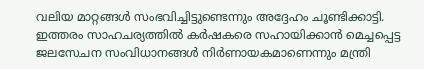വലിയ മാറ്റങ്ങള്‍ സംഭവിച്ചിട്ടുണ്ടെന്നും അദ്ദേഹം ചൂണ്ടിക്കാട്ടി. ഇത്തരം സാഹചര്യത്തില്‍ കര്‍ഷകരെ സഹായിക്കാന്‍ മെച്ചപ്പെട്ട ജലസേചന സംവിധാനങ്ങള്‍ നിര്‍ണായകമാണെന്നും മന്ത്രി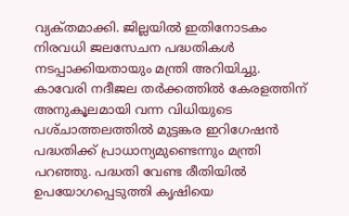വ്യക്‌തമാക്കി. ജില്ലയില്‍ ഇതിനോടകം നിരവധി ജലസേചന പദ്ധതികള്‍ നടപ്പാക്കിയതായും മന്ത്രി അറിയിച്ചു. കാവേരി നദീജല തര്‍ക്കത്തില്‍ കേരളത്തിന്‌ അനുകൂലമായി വന്ന വിധിയുടെ പശ്‌ചാത്തലത്തില്‍ മുട്ടങ്കര ഇറിഗേഷന്‍ പദ്ധതിക്ക്‌ പ്രാധാന്യമുണ്ടെന്നും മന്ത്രി പറഞ്ഞു. പദ്ധതി വേണ്ട രീതിയില്‍ ഉപയോഗപ്പെടുത്തി കൃഷിയെ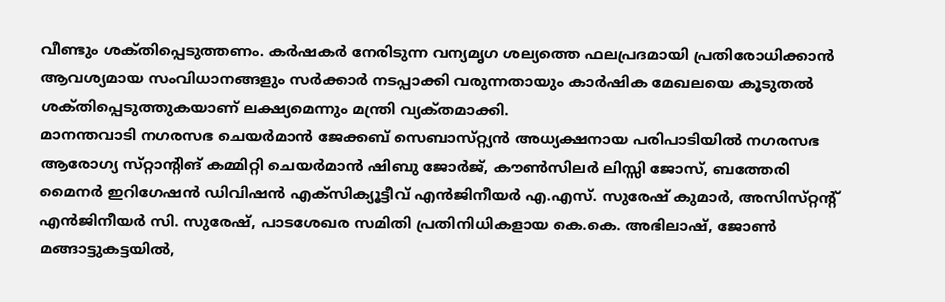വീണ്ടും ശക്‌തിപ്പെടുത്തണം. കര്‍ഷകര്‍ നേരിടുന്ന വന്യമൃഗ ശല്യത്തെ ഫലപ്രദമായി പ്രതിരോധിക്കാന്‍ ആവശ്യമായ സംവിധാനങ്ങളും സര്‍ക്കാര്‍ നടപ്പാക്കി വരുന്നതായും കാര്‍ഷിക മേഖലയെ കൂടുതല്‍ ശക്‌തിപ്പെടുത്തുകയാണ്‌ ലക്ഷ്യമെന്നും മന്ത്രി വ്യക്‌തമാക്കി.
മാനന്തവാടി നഗരസഭ ചെയര്‍മാന്‍ ജേക്കബ്‌ സെബാസ്‌റ്റ്യന്‍ അധ്യക്ഷനായ പരിപാടിയില്‍ നഗരസഭ ആരോഗ്യ സ്‌റ്റാന്റിങ്‌ കമ്മിറ്റി ചെയര്‍മാന്‍ ഷിബു ജോര്‍ജ്‌, കൗണ്‍സിലര്‍ ലിസ്സി ജോസ്‌, ബത്തേരി മൈനര്‍ ഇറിഗേഷന്‍ ഡിവിഷന്‍ എക്‌സിക്യൂട്ടീവ്‌ എന്‍ജിനീയര്‍ എ.എസ്‌. സുരേഷ്‌ കുമാര്‍, അസിസ്‌റ്റന്റ്‌ എന്‍ജിനീയര്‍ സി. സുരേഷ്‌, പാടശേഖര സമിതി പ്രതിനിധികളായ കെ.കെ. അഭിലാഷ്‌, ജോണ്‍ മങ്ങാട്ടുകട്ടയില്‍,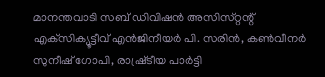മാനന്തവാടി സബ്‌ ഡിവിഷന്‍ അസിസ്‌റ്റന്റ്‌ എക്‌സിക്യൂട്ടീവ്‌ എന്‍ജിനീയര്‍ പി. സരിന്‍, കണ്‍വീനര്‍ സുനീഷ്‌ ഗോപി, രാഷ്ര്‌ടീയ പാര്‍ട്ടി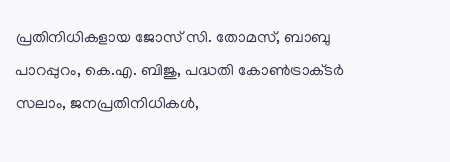പ്രതിനിധികളായ ജോസ്‌ സി. തോമസ്‌, ബാബു പാറപ്പുറം, കെ.എ. ബിജു, പദ്ധതി കോണ്‍ട്രാക്‌ടര്‍ സലാം, ജനപ്രതിനിധികള്‍,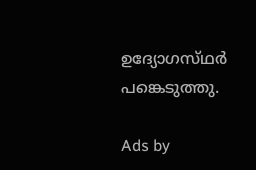ഉദ്യോഗസ്‌ഥര്‍ പങ്കെടുത്തു.

Ads by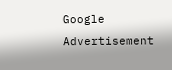Google
Advertisement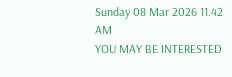Sunday 08 Mar 2026 11.42 AM
YOU MAY BE INTERESTED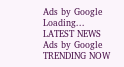Ads by Google
Loading...
LATEST NEWS
Ads by Google
TRENDING NOW